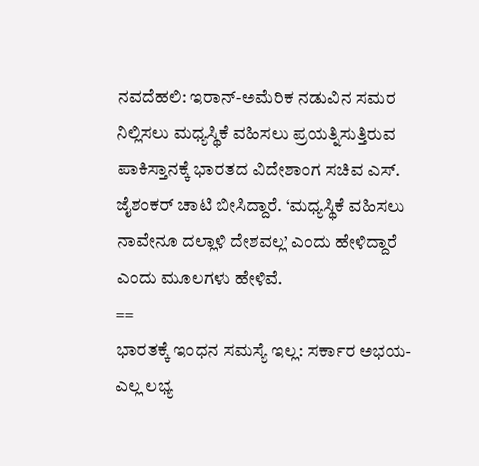ನವದೆಹಲಿ: ಇರಾನ್-ಅಮೆರಿಕ ನಡುವಿನ ಸಮರ ನಿಲ್ಲಿಸಲು ಮಧ್ಯಸ್ಥಿಕೆ ವಹಿಸಲು ಪ್ರಯತ್ನಿಸುತ್ತಿರುವ ಪಾಕಿಸ್ತಾನಕ್ಕೆ ಭಾರತದ ವಿದೇಶಾಂಗ ಸಚಿವ ಎಸ್. ಜೈಶಂಕರ್ ಚಾಟಿ ಬೀಸಿದ್ದಾರೆ. ‘ಮಧ್ಯಸ್ಥಿಕೆ ವಹಿಸಲು ನಾವೇನೂ ದಲ್ಲಾಳಿ ದೇಶವಲ್ಲ’ ಎಂದು ಹೇಳಿದ್ದಾರೆ ಎಂದು ಮೂಲಗಳು ಹೇಳಿವೆ.
==
ಭಾರತಕ್ಕೆ ಇಂಧನ ಸಮಸ್ಯೆ ಇಲ್ಲ: ಸರ್ಕಾರ ಅಭಯ- ಎಲ್ಲ ಲಭ್ಯ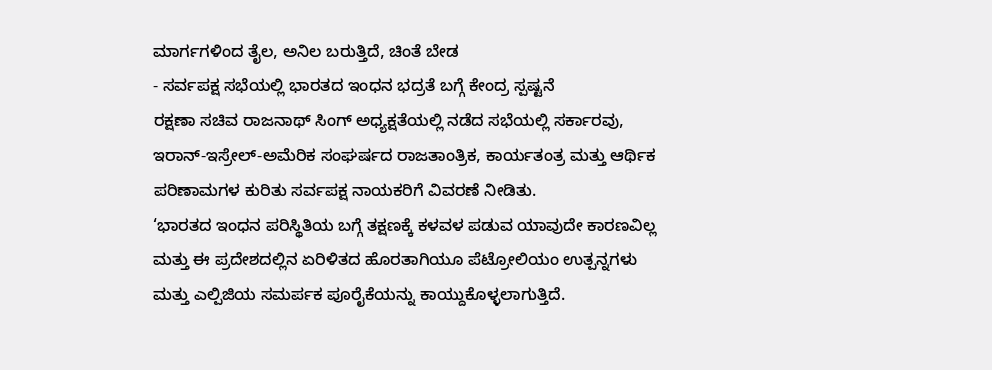ಮಾರ್ಗಗಳಿಂದ ತೈಲ, ಅನಿಲ ಬರುತ್ತಿದೆ, ಚಿಂತೆ ಬೇಡ
- ಸರ್ವಪಕ್ಷ ಸಭೆಯಲ್ಲಿ ಭಾರತದ ಇಂಧನ ಭದ್ರತೆ ಬಗ್ಗೆ ಕೇಂದ್ರ ಸ್ಪಷ್ಟನೆ
ರಕ್ಷಣಾ ಸಚಿವ ರಾಜನಾಥ್ ಸಿಂಗ್ ಅಧ್ಯಕ್ಷತೆಯಲ್ಲಿ ನಡೆದ ಸಭೆಯಲ್ಲಿ ಸರ್ಕಾರವು, ಇರಾನ್-ಇಸ್ರೇಲ್-ಅಮೆರಿಕ ಸಂಘರ್ಷದ ರಾಜತಾಂತ್ರಿಕ, ಕಾರ್ಯತಂತ್ರ ಮತ್ತು ಆರ್ಥಿಕ ಪರಿಣಾಮಗಳ ಕುರಿತು ಸರ್ವಪಕ್ಷ ನಾಯಕರಿಗೆ ವಿವರಣೆ ನೀಡಿತು.
‘ಭಾರತದ ಇಂಧನ ಪರಿಸ್ಥಿತಿಯ ಬಗ್ಗೆ ತಕ್ಷಣಕ್ಕೆ ಕಳವಳ ಪಡುವ ಯಾವುದೇ ಕಾರಣವಿಲ್ಲ ಮತ್ತು ಈ ಪ್ರದೇಶದಲ್ಲಿನ ಏರಿಳಿತದ ಹೊರತಾಗಿಯೂ ಪೆಟ್ರೋಲಿಯಂ ಉತ್ಪನ್ನಗಳು ಮತ್ತು ಎಲ್ಪಿಜಿಯ ಸಮರ್ಪಕ ಪೂರೈಕೆಯನ್ನು ಕಾಯ್ದುಕೊಳ್ಳಲಾಗುತ್ತಿದೆ.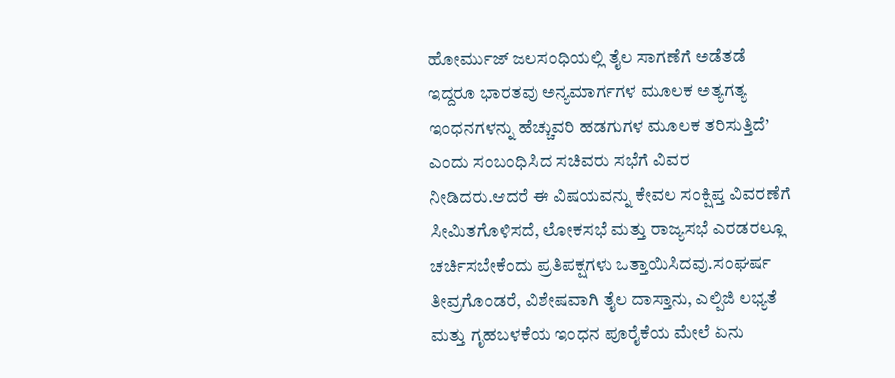ಹೋರ್ಮುಜ್ ಜಲಸಂಧಿಯಲ್ಲಿ ತೈಲ ಸಾಗಣೆಗೆ ಅಡೆತಡೆ ಇದ್ದರೂ ಭಾರತವು ಅನ್ಯಮಾರ್ಗಗಳ ಮೂಲಕ ಅತ್ಯಗತ್ಯ ಇಂಧನಗಳನ್ನು ಹೆಚ್ಚುವರಿ ಹಡಗುಗಳ ಮೂಲಕ ತರಿಸುತ್ತಿದೆ’ ಎಂದು ಸಂಬಂಧಿಸಿದ ಸಚಿವರು ಸಭೆಗೆ ವಿವರ ನೀಡಿದರು.ಆದರೆ ಈ ವಿಷಯವನ್ನು ಕೇವಲ ಸಂಕ್ಷಿಪ್ತ ವಿವರಣೆಗೆ ಸೀಮಿತಗೊಳಿಸದೆ, ಲೋಕಸಭೆ ಮತ್ತು ರಾಜ್ಯಸಭೆ ಎರಡರಲ್ಲೂ ಚರ್ಚಿಸಬೇಕೆಂದು ಪ್ರತಿಪಕ್ಷಗಳು ಒತ್ತಾಯಿಸಿದವು.ಸಂಘರ್ಷ ತೀವ್ರಗೊಂಡರೆ, ವಿಶೇಷವಾಗಿ ತೈಲ ದಾಸ್ತಾನು, ಎಲ್ಪಿಜಿ ಲಭ್ಯತೆ ಮತ್ತು ಗೃಹಬಳಕೆಯ ಇಂಧನ ಪೂರೈಕೆಯ ಮೇಲೆ ಏನು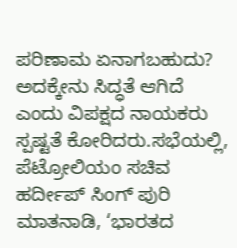ಪರಿಣಾಮ ಏನಾಗಬಹುದು? ಅದಕ್ಕೇನು ಸಿದ್ಧತೆ ಆಗಿದೆ ಎಂದು ವಿಪಕ್ಷದ ನಾಯಕರು ಸ್ಪಷ್ಟತೆ ಕೋರಿದರು.ಸಭೆಯಲ್ಲಿ, ಪೆಟ್ರೋಲಿಯಂ ಸಚಿವ ಹರ್ದೀಪ್ ಸಿಂಗ್ ಪುರಿ ಮಾತನಾಡಿ, ‘ಭಾರತದ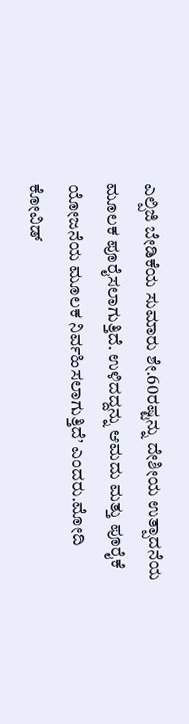ಎಲ್ಪಿಜಿ ಬೇಡಿಕೆಯ ಸುಮಾರು ಶೇ.60ರಷ್ಟನ್ನು ದೇಶೀಯ ಉತ್ಪಾದನೆಯ ಮೂಲಕ ಪೂರೈಸಲಾಗುತ್ತಿದೆ. ಉಳಿದದ್ದನ್ನು ಆಮದು ಮತ್ತು ಪೂರೈಕೆ ಯೋಜನೆಯ ಮೂಲಕ ನಿರ್ವಹಿಸಲಾಗುತ್ತಿದೆ’ ಎಂದರು.ಮೋದಿ ಕೋವಿಡ್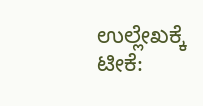ಉಲ್ಲೇಖಕ್ಕೆ ಟೀಕೆ: